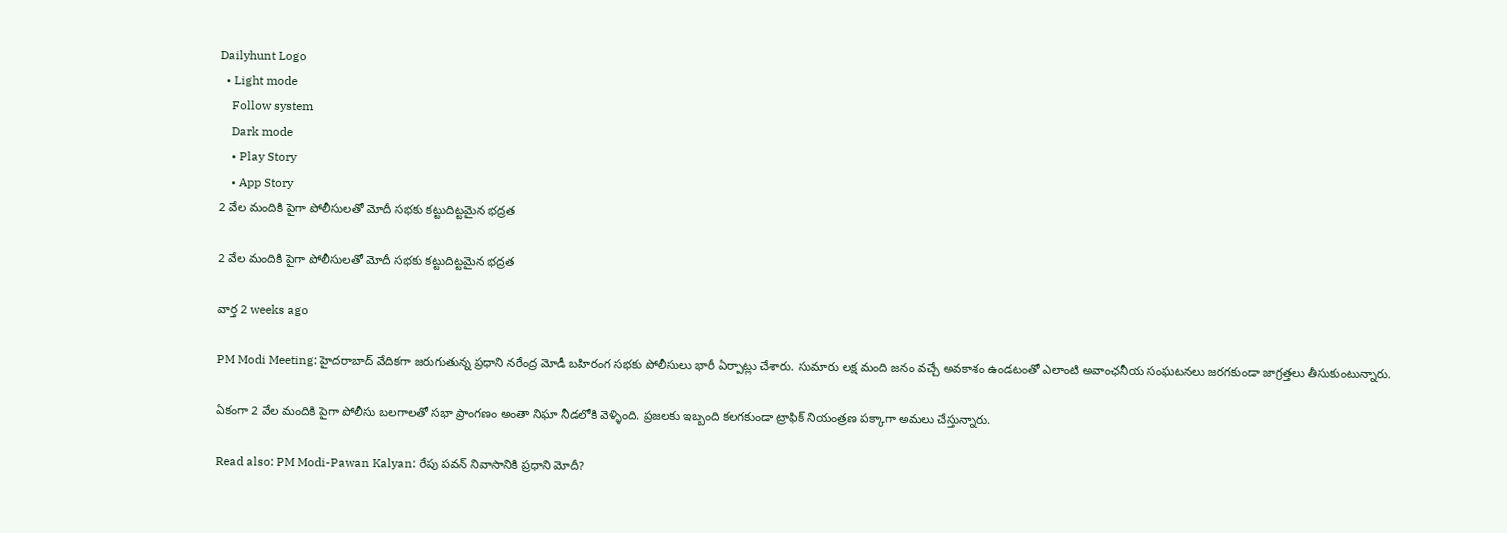Dailyhunt Logo
  • Light mode
    Follow system
    Dark mode
    • Play Story
    • App Story
2 వేల మందికి పైగా పోలీసులతో మోదీ సభకు కట్టుదిట్టమైన భద్రత

2 వేల మందికి పైగా పోలీసులతో మోదీ సభకు కట్టుదిట్టమైన భద్రత

వార్త 2 weeks ago

PM Modi Meeting: హైదరాబాద్ వేదికగా జరుగుతున్న ప్రధాని నరేంద్ర మోడీ బహిరంగ సభకు పోలీసులు భారీ ఏర్పాట్లు చేశారు. సుమారు లక్ష మంది జనం వచ్చే అవకాశం ఉండటంతో ఎలాంటి అవాంఛనీయ సంఘటనలు జరగకుండా జాగ్రత్తలు తీసుకుంటున్నారు.

ఏకంగా 2 వేల మందికి పైగా పోలీసు బలగాలతో సభా ప్రాంగణం అంతా నిఘా నీడలోకి వెళ్ళింది. ప్రజలకు ఇబ్బంది కలగకుండా ట్రాఫిక్ నియంత్రణ పక్కాగా అమలు చేస్తున్నారు.

Read also: PM Modi-Pawan Kalyan: రేపు పవన్ నివాసానికి ప్రధాని మోదీ?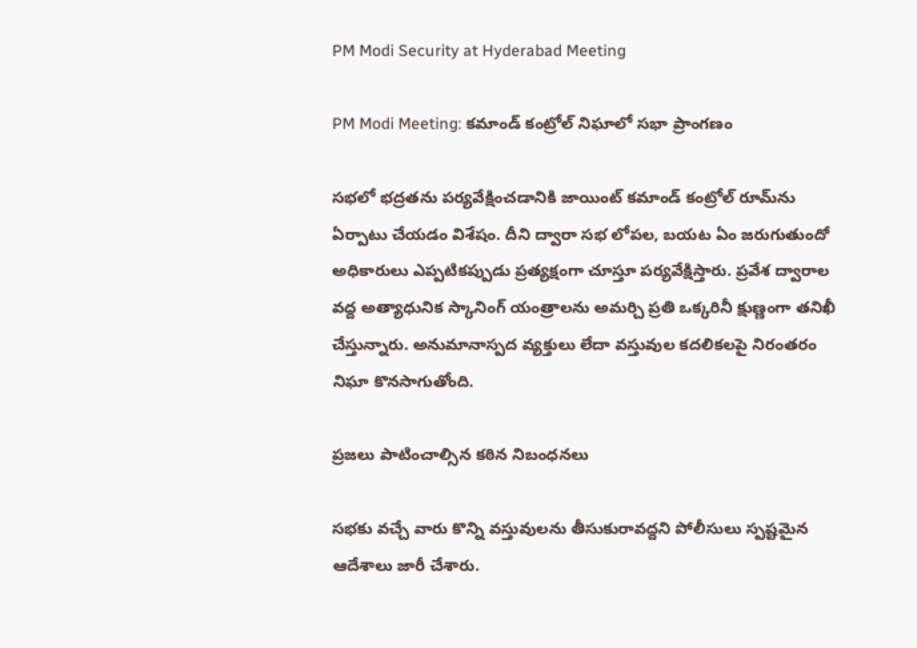PM Modi Security at Hyderabad Meeting

PM Modi Meeting: కమాండ్ కంట్రోల్ నిఘాలో సభా ప్రాంగణం

సభలో భద్రతను పర్యవేక్షించడానికి జాయింట్ కమాండ్ కంట్రోల్ రూమ్‌ను ఏర్పాటు చేయడం విశేషం. దీని ద్వారా సభ లోపల, బయట ఏం జరుగుతుందో అధికారులు ఎప్పటికప్పుడు ప్రత్యక్షంగా చూస్తూ పర్యవేక్షిస్తారు. ప్రవేశ ద్వారాల వద్ద అత్యాధునిక స్కానింగ్ యంత్రాలను అమర్చి ప్రతి ఒక్కరినీ క్షుణ్ణంగా తనిఖీ చేస్తున్నారు. అనుమానాస్పద వ్యక్తులు లేదా వస్తువుల కదలికలపై నిరంతరం నిఘా కొనసాగుతోంది.

ప్రజలు పాటించాల్సిన కఠిన నిబంధనలు

సభకు వచ్చే వారు కొన్ని వస్తువులను తీసుకురావద్దని పోలీసులు స్పష్టమైన ఆదేశాలు జారీ చేశారు.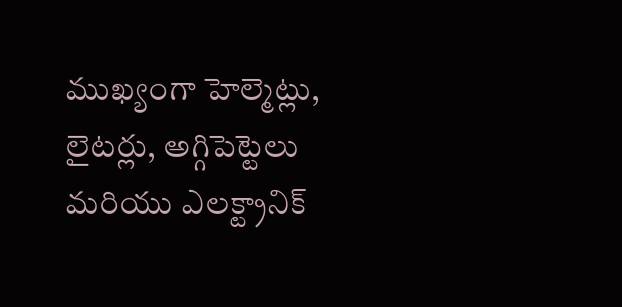ముఖ్యంగా హెల్మెట్లు, లైటర్లు, అగ్గిపెట్టెలు మరియు ఎలక్ట్రానిక్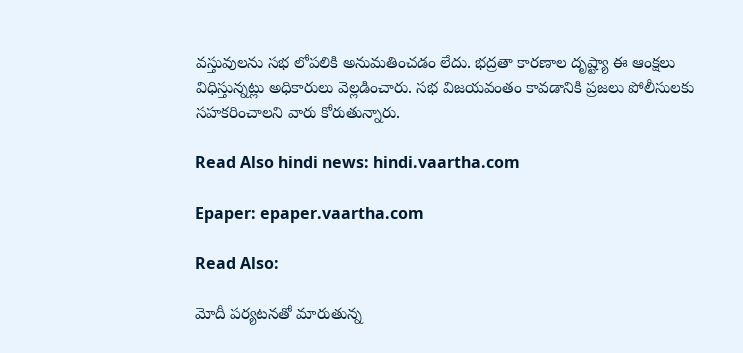వస్తువులను సభ లోపలికి అనుమతించడం లేదు. భద్రతా కారణాల దృష్ట్యా ఈ ఆంక్షలు విధిస్తున్నట్లు అధికారులు వెల్లడించారు. సభ విజయవంతం కావడానికి ప్రజలు పోలీసులకు సహకరించాలని వారు కోరుతున్నారు.

Read Also hindi news: hindi.vaartha.com

Epaper: epaper.vaartha.com

Read Also:

మోదీ పర్యటనతో మారుతున్న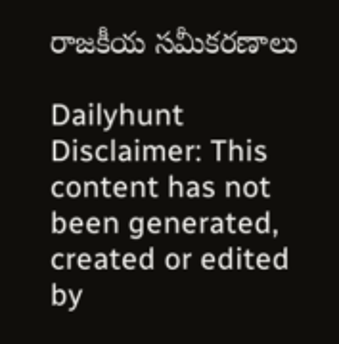రాజకీయ సమీకరణాలు

Dailyhunt
Disclaimer: This content has not been generated, created or edited by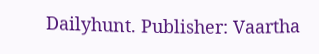Dailyhunt. Publisher: Vaartha